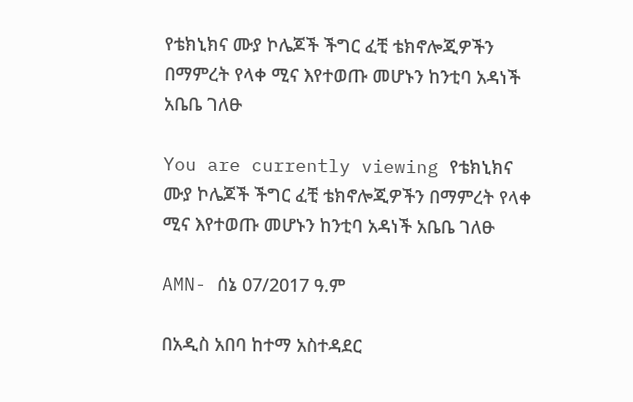የቴክኒክና ሙያ ኮሌጆች ችግር ፈቺ ቴክኖሎጂዎችን በማምረት የላቀ ሚና እየተወጡ መሆኑን ከንቲባ አዳነች አቤቤ ገለፁ

You are currently viewing የቴክኒክና ሙያ ኮሌጆች ችግር ፈቺ ቴክኖሎጂዎችን በማምረት የላቀ ሚና እየተወጡ መሆኑን ከንቲባ አዳነች አቤቤ ገለፁ

AMN- ሰኔ 07/2017 ዓ.ም

በአዲስ አበባ ከተማ አስተዳደር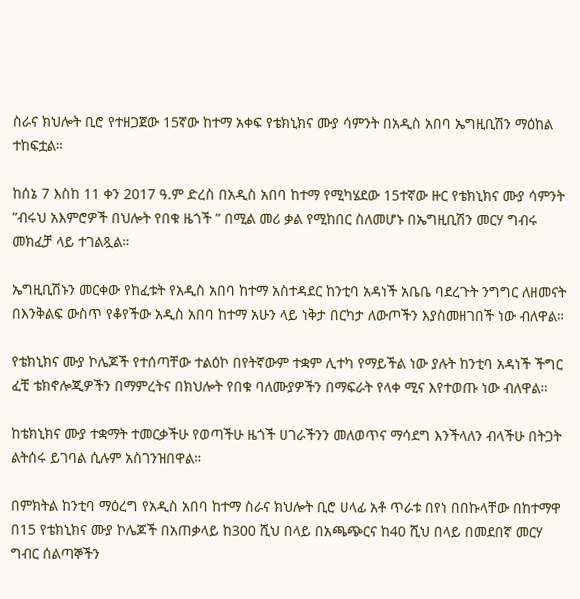ስራና ክህሎት ቢሮ የተዘጋጀው 15ኛው ከተማ አቀፍ የቴክኒክና ሙያ ሳምንት በአዲስ አበባ ኤግዚቢሽን ማዕከል ተከፍቷል።

ከሰኔ 7 እስከ 11 ቀን 2017 ዓ.ም ድረስ በአዲስ አበባ ከተማ የሚካሄደው 15ተኛው ዙር የቴክኒክና ሙያ ሳምንት ”ብሩህ አእምሮዎች በህሎት የበቁ ዜጎች ” በሚል መሪ ቃል የሚከበር ስለመሆኑ በኤግዚቢሽን መርሃ ግብሩ መክፈቻ ላይ ተገልጿል።

ኤግዚቢሽኑን መርቀው የከፈቱት የአዲስ አበባ ከተማ አስተዳደር ከንቲባ አዳነች አቤቤ ባደረጉት ንግግር ለዘመናት በእንቅልፍ ውስጥ የቆየችው አዲስ አበባ ከተማ አሁን ላይ ነቅታ በርካታ ለውጦችን እያስመዘገበች ነው ብለዋል።

የቴክኒክና ሙያ ኮሌጆች የተሰጣቸው ተልዕኮ በየትኛውም ተቋም ሊተካ የማይችል ነው ያሉት ከንቲባ አዳነች ችግር ፈቺ ቴክኖሎጂዎችን በማምረትና በክህሎት የበቁ ባለሙያዎችን በማፍራት የላቀ ሚና እየተወጡ ነው ብለዋል።

ከቴክኒክና ሙያ ተቋማት ተመርቃችሁ የወጣችሁ ዜጎች ሀገራችንን መለወጥና ማሳደግ እንችላለን ብላችሁ በትጋት ልትሰሩ ይገባል ሲሉም አስገንዝበዋል።

በምክትል ከንቲባ ማዕረግ የአዲስ አበባ ከተማ ስራና ክህሎት ቢሮ ሀላፊ አቶ ጥራቱ በየነ በበኩላቸው በከተማዋ በ15 የቴክኒክና ሙያ ኮሌጆች በአጠቃላይ ከ300 ሺህ በላይ በአጫጭርና ከ40 ሺህ በላይ በመደበኛ መርሃ ግብር ሰልጣኞችን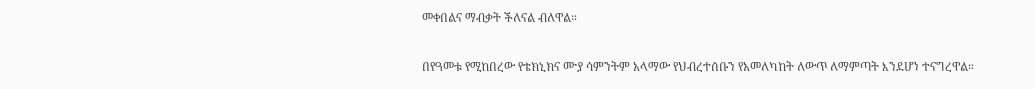መቀበልና ማብቃት ችለናል ብለዋል።

በየዓመቱ የሚከበረው የቴክኒክና ሙያ ሳምንትም አላማው የህብረተሰቡን የአመለካከት ለውጥ ለማምጣት እንደሆነ ተናግረዋል።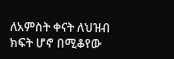ለአምስት ቀናት ለህዝብ ክፍት ሆኖ በሚቆየው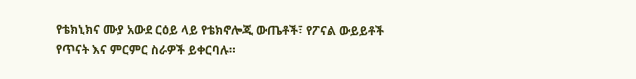የቴክኒክና ሙያ አውደ ርዕይ ላይ የቴክኖሎጂ ውጤቶች፣ የፖናል ውይይቶች የጥናት እና ምርምር ስራዎች ይቀርባሉ።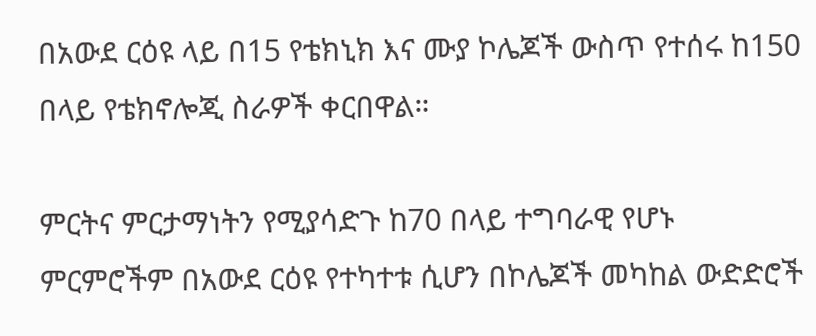በአውደ ርዕዩ ላይ በ15 የቴክኒክ እና ሙያ ኮሌጆች ውስጥ የተሰሩ ከ150 በላይ የቴክኖሎጂ ስራዎች ቀርበዋል።

ምርትና ምርታማነትን የሚያሳድጉ ከ70 በላይ ተግባራዊ የሆኑ ምርምሮችም በአውደ ርዕዩ የተካተቱ ሲሆን በኮሌጆች መካከል ውድድሮች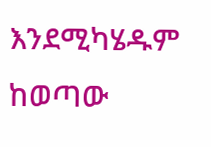እንደሚካሄዱም ከወጣው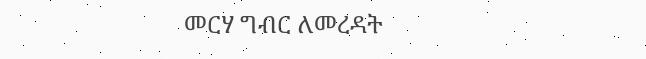መርሃ ግብር ለመረዳት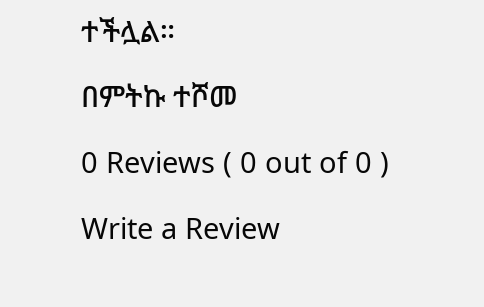ተችሏል።

በምትኩ ተሾመ

0 Reviews ( 0 out of 0 )

Write a Review